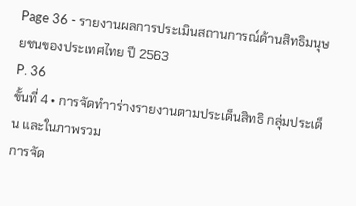Page 36 - รายงานผลการประเมินสถานการณ์ด้านสิทธิมนุษยชนของประเทศไทย ปี 2563
P. 36
ขั้นที่ 4 • การจัดทำาร่างรายงานตามประเด็นสิทธิ กลุ่มประเด็น และในภาพรวม
การจัด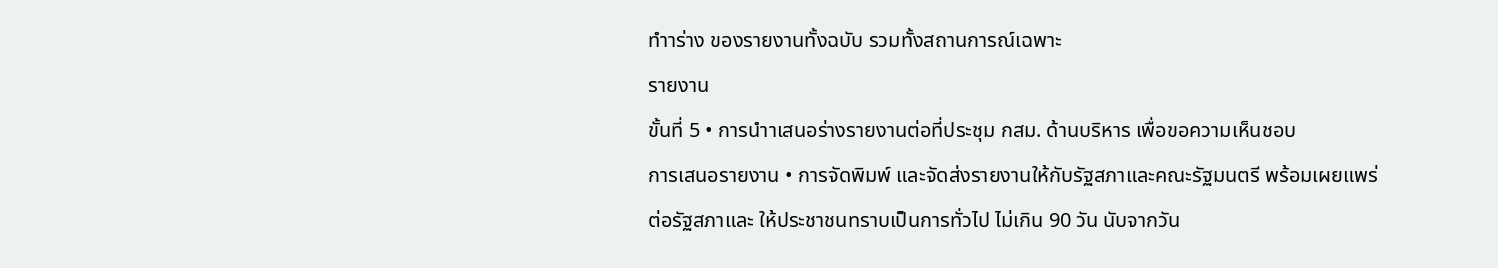ทำาร่าง ของรายงานทั้งฉบับ รวมทั้งสถานการณ์เฉพาะ
รายงาน
ขั้นที่ 5 • การนำาเสนอร่างรายงานต่อที่ประชุม กสม. ด้านบริหาร เพื่อขอความเห็นชอบ
การเสนอรายงาน • การจัดพิมพ์ และจัดส่งรายงานให้กับรัฐสภาและคณะรัฐมนตรี พร้อมเผยแพร่
ต่อรัฐสภาและ ให้ประชาชนทราบเป็นการทั่วไป ไม่เกิน 90 วัน นับจากวัน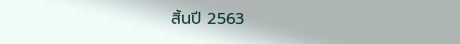สิ้นปี 2563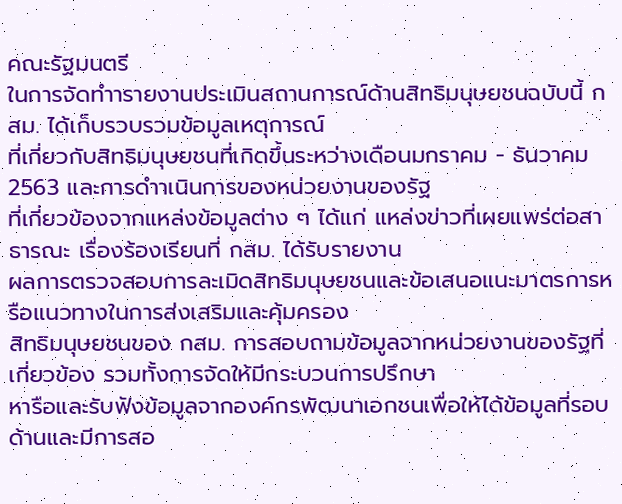คณะรัฐมนตรี
ในการจัดทำารายงานประเมินสถานการณ์ด้านสิทธิมนุษยชนฉบับนี้ กสม. ได้เก็บรวบรวมข้อมูลเหตุการณ์
ที่เกี่ยวกับสิทธิมนุษยชนที่เกิดขึ้นระหว่างเดือนมกราคม - ธันวาคม 2563 และการดำาเนินการของหน่วยงานของรัฐ
ที่เกี่ยวข้องจากแหล่งข้อมูลต่าง ๆ ได้แก่ แหล่งข่าวที่เผยแพร่ต่อสาธารณะ เรื่องร้องเรียนที่ กสม. ได้รับรายงาน
ผลการตรวจสอบการละเมิดสิทธิมนุษยชนและข้อเสนอแนะมาตรการหรือแนวทางในการส่งเสริมและคุ้มครอง
สิทธิมนุษยชนของ กสม. การสอบถามข้อมูลจากหน่วยงานของรัฐที่เกี่ยวข้อง รวมทั้งการจัดให้มีกระบวนการปรึกษา
หารือและรับฟังข้อมูลจากองค์กรพัฒนาเอกชนเพื่อให้ได้ข้อมูลที่รอบด้านและมีการสอ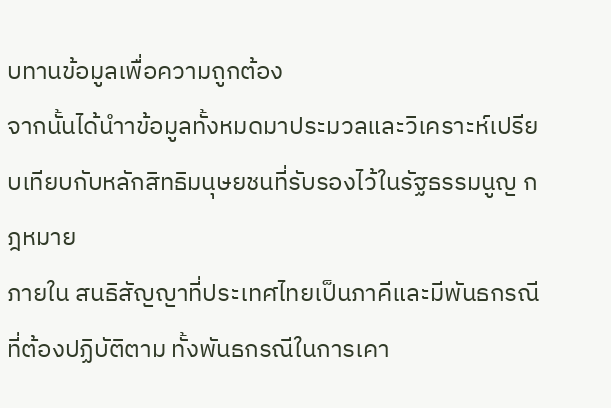บทานข้อมูลเพื่อความถูกต้อง
จากนั้นได้นำาข้อมูลทั้งหมดมาประมวลและวิเคราะห์เปรียบเทียบกับหลักสิทธิมนุษยชนที่รับรองไว้ในรัฐธรรมนูญ กฎหมาย
ภายใน สนธิสัญญาที่ประเทศไทยเป็นภาคีและมีพันธกรณีที่ต้องปฏิบัติตาม ทั้งพันธกรณีในการเคา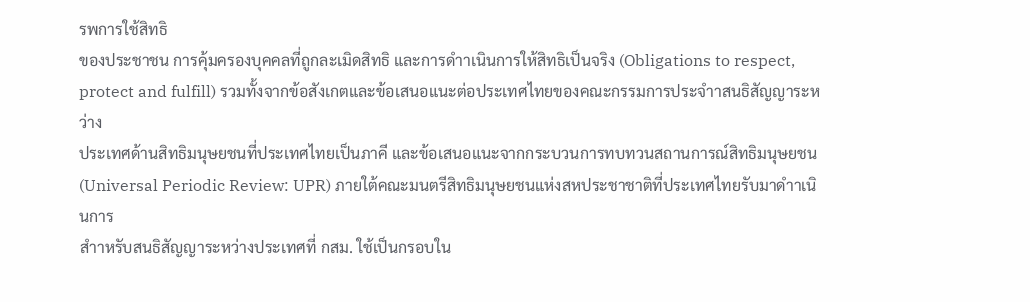รพการใช้สิทธิ
ของประชาชน การคุ้มครองบุคคลที่ถูกละเมิดสิทธิ และการดำาเนินการให้สิทธิเป็นจริง (Obligations to respect,
protect and fulfill) รวมทั้งจากข้อสังเกตและข้อเสนอแนะต่อประเทศไทยของคณะกรรมการประจำาสนธิสัญญาระหว่าง
ประเทศด้านสิทธิมนุษยชนที่ประเทศไทยเป็นภาคี และข้อเสนอแนะจากกระบวนการทบทวนสถานการณ์สิทธิมนุษยชน
(Universal Periodic Review: UPR) ภายใต้คณะมนตรีสิทธิมนุษยชนแห่งสหประชาชาติที่ประเทศไทยรับมาดำาเนินการ
สำาหรับสนธิสัญญาระหว่างประเทศที่ กสม. ใช้เป็นกรอบใน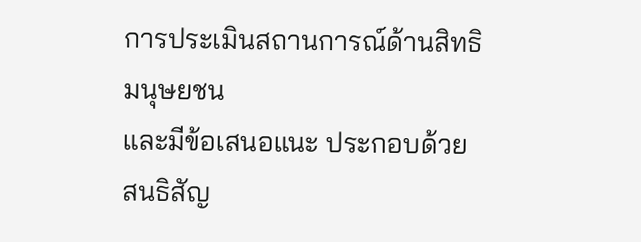การประเมินสถานการณ์ด้านสิทธิมนุษยชน
และมีข้อเสนอแนะ ประกอบด้วย สนธิสัญ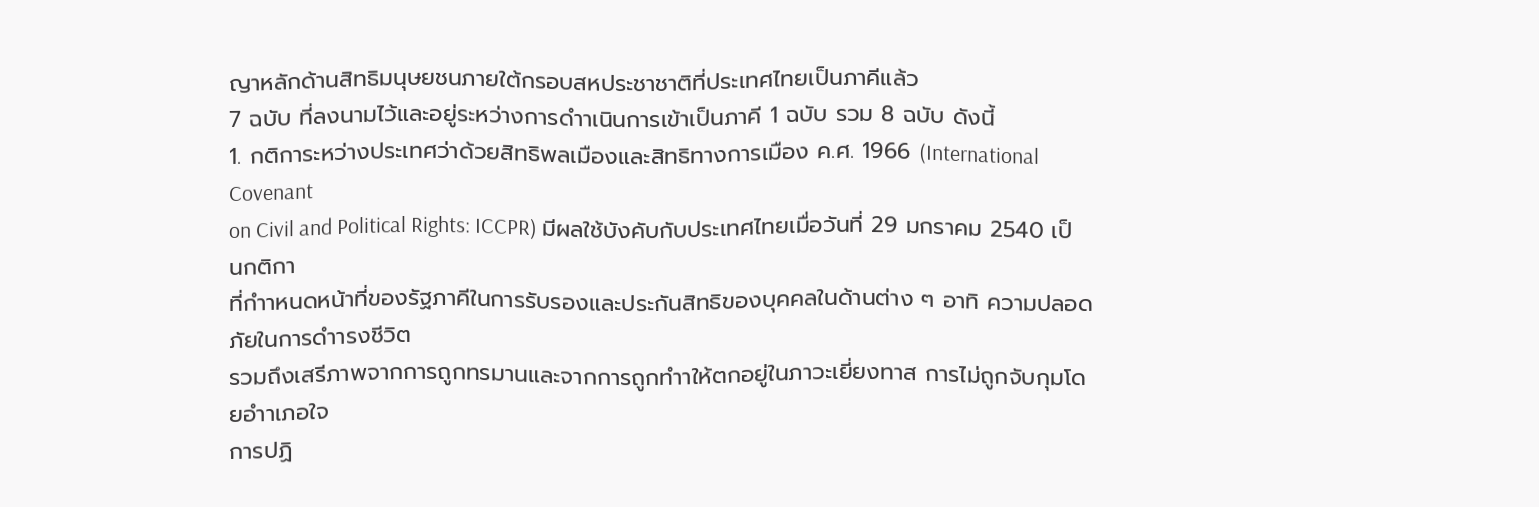ญาหลักด้านสิทธิมนุษยชนภายใต้กรอบสหประชาชาติที่ประเทศไทยเป็นภาคีแล้ว
7 ฉบับ ที่ลงนามไว้และอยู่ระหว่างการดำาเนินการเข้าเป็นภาคี 1 ฉบับ รวม 8 ฉบับ ดังนี้
1. กติการะหว่างประเทศว่าด้วยสิทธิพลเมืองและสิทธิทางการเมือง ค.ศ. 1966 (International Covenant
on Civil and Political Rights: ICCPR) มีผลใช้บังคับกับประเทศไทยเมื่อวันที่ 29 มกราคม 2540 เป็นกติกา
ที่กำาหนดหน้าที่ของรัฐภาคีในการรับรองและประกันสิทธิของบุคคลในด้านต่าง ๆ อาทิ ความปลอดภัยในการดำารงชีวิต
รวมถึงเสรีภาพจากการถูกทรมานและจากการถูกทำาให้ตกอยู่ในภาวะเยี่ยงทาส การไม่ถูกจับกุมโดยอำาเภอใจ
การปฏิ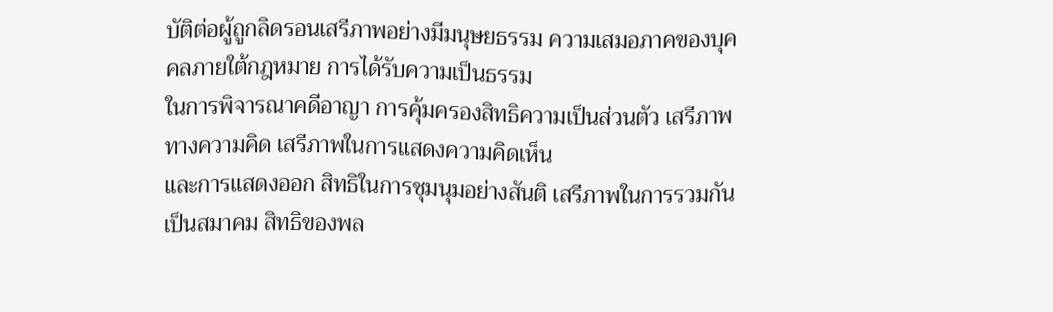บัติต่อผู้ถูกลิดรอนเสรีภาพอย่างมีมนุษยธรรม ความเสมอภาคของบุคคลภายใต้กฎหมาย การได้รับความเป็นธรรม
ในการพิจารณาคดีอาญา การคุ้มครองสิทธิความเป็นส่วนตัว เสรีภาพทางความคิด เสรีภาพในการแสดงความคิดเห็น
และการแสดงออก สิทธิในการชุมนุมอย่างสันติ เสรีภาพในการรวมกันเป็นสมาคม สิทธิของพล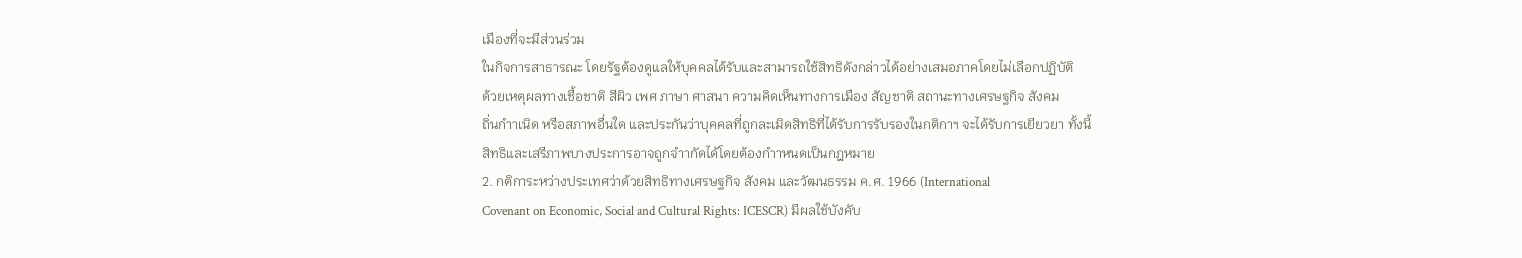เมืองที่จะมีส่วนร่วม
ในกิจการสาธารณะ โดยรัฐต้องดูแลให้บุคคลได้รับและสามารถใช้สิทธิดังกล่าวได้อย่างเสมอภาคโดยไม่เลือกปฏิบัติ
ด้วยเหตุผลทางเชื้อชาติ สีผิว เพศ ภาษา ศาสนา ความคิดเห็นทางการเมือง สัญชาติ สถานะทางเศรษฐกิจ สังคม
ถิ่นกำาเนิด หรือสภาพอื่นใด และประกันว่าบุคคลที่ถูกละเมิดสิทธิที่ได้รับการรับรองในกติกาฯ จะได้รับการเยียวยา ทั้งนี้
สิทธิและเสรีภาพบางประการอาจถูกจำากัดได้โดยต้องกำาหนดเป็นกฎหมาย
2. กติการะหว่างประเทศว่าด้วยสิทธิทางเศรษฐกิจ สังคม และวัฒนธรรม ค.ศ. 1966 (International
Covenant on Economic, Social and Cultural Rights: ICESCR) มีผลใช้บังคับ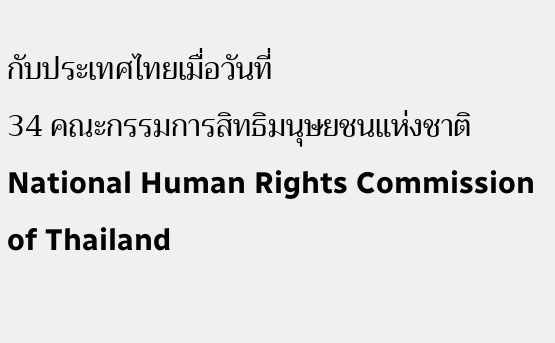กับประเทศไทยเมื่อวันที่
34 คณะกรรมการสิทธิมนุษยชนแห่งชาติ
National Human Rights Commission of Thailand